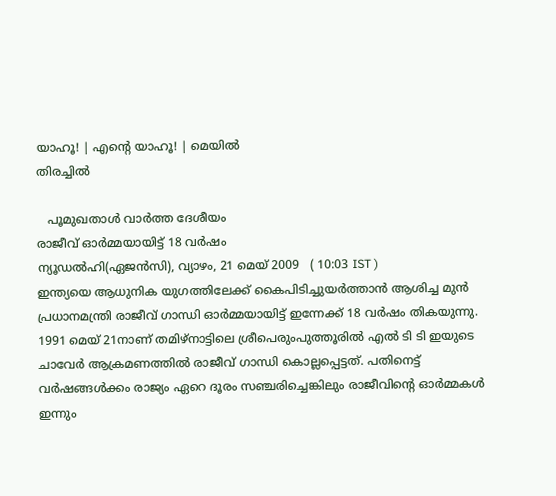യാഹൂ! | എന്‍റെ യാഹൂ! | മെയില്‍
തിരച്ചില്‍

   പൂമുഖതാള്‍ വാര്‍ത്ത ദേശീയം
രാജീവ് ഓര്‍മ്മയായിട്ട് 18 വര്‍ഷം
ന്യൂഡല്‍ഹി(ഏജന്‍സി), വ്യാഴം, 21 മെയ് 2009   ( 10:03 IST )
ഇന്ത്യയെ ആധുനിക യുഗത്തിലേക്ക് കൈപിടിച്ചുയര്‍ത്താന്‍ ആശിച്ച മുന്‍ പ്രധാനമന്ത്രി രാജീവ് ഗാന്ധി ഓര്‍മ്മയായിട്ട് ഇന്നേക്ക് 18 വര്‍ഷം തികയുന്നു. 1991 മെയ് 21നാണ് തമിഴ്നാട്ടിലെ ശ്രീപെരും‌പുത്തൂരില്‍ എല്‍ ടി ടി ഇയുടെ ചാവേര്‍ ആക്രമണത്തില്‍ രാജീവ് ഗാന്ധി കൊല്ലപ്പെട്ടത്. പതിനെട്ട് വര്‍ഷങ്ങള്‍ക്കം രാജ്യം ഏറെ ദൂരം സഞ്ചരിച്ചെങ്കിലും രാജീവിന്‍റെ ഓര്‍മ്മകള്‍ ഇന്നും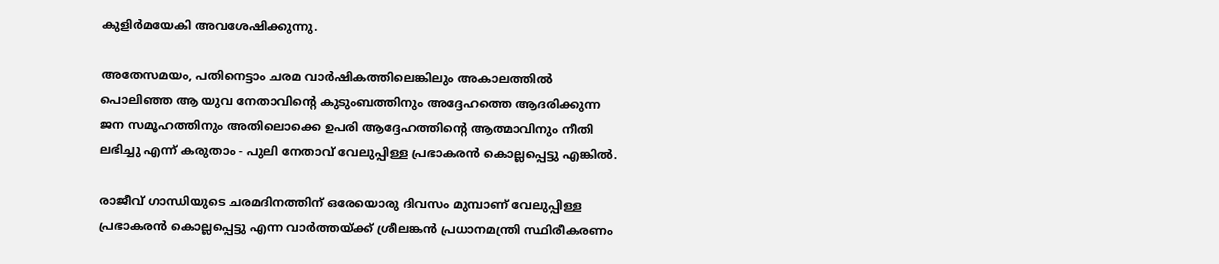കുളിര്‍മയേകി അവശേഷിക്കുന്നു.

അതേസമയം, പതിനെട്ടാം ചരമ വാര്‍ഷികത്തിലെങ്കിലും അകാലത്തില്‍ പൊലിഞ്ഞ ആ യുവ നേതാവിന്‍റെ കുടുംബത്തിനും അദ്ദേഹത്തെ ആദരിക്കുന്ന ജന സമൂഹത്തിനും അതിലൊക്കെ ഉപരി ആദ്ദേഹത്തിന്‍റെ ആത്മാവിനും നീതി ലഭിച്ചു എന്ന് കരുതാം - പുലി നേതാവ് വേലുപ്പിള്ള പ്രഭാകരന്‍ കൊല്ലപ്പെട്ടു എങ്കില്‍.

രാജീവ് ഗാന്ധിയുടെ ചരമദിനത്തിന് ഒരേയൊരു ദിവസം മുമ്പാണ് വേലുപ്പിള്ള പ്രഭാകരന്‍ കൊല്ലപ്പെട്ടു എന്ന വാര്‍ത്തയ്ക്ക് ശ്രീലങ്കന്‍ പ്രധാനമന്ത്രി സ്ഥിരീകരണം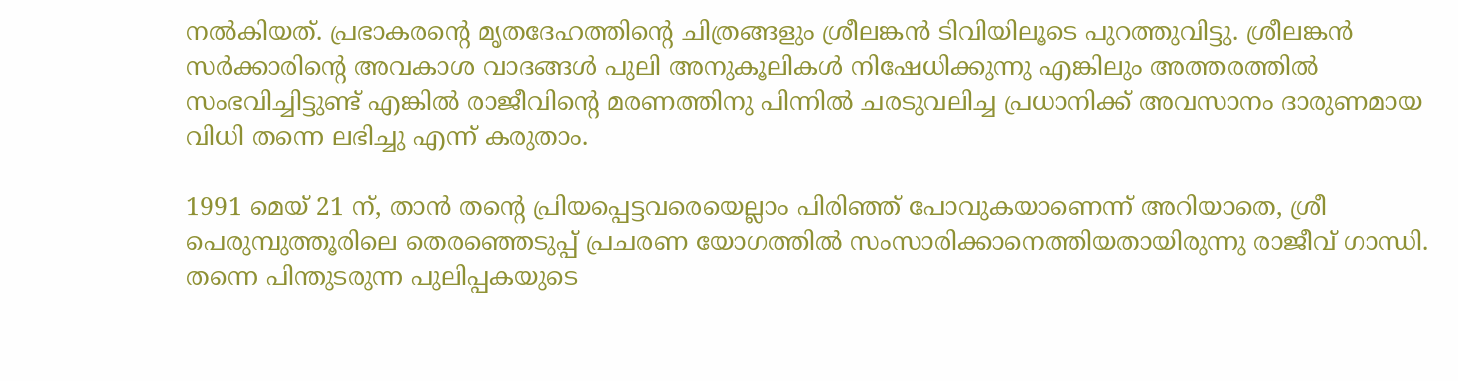നല്‍കിയത്. പ്രഭാകരന്‍റെ മൃതദേഹത്തിന്‍റെ ചിത്രങ്ങളും ശ്രീലങ്കന്‍ ടിവിയിലൂടെ പുറത്തുവിട്ടു. ശ്രീലങ്കന്‍ സര്‍ക്കാരിന്‍റെ അവകാശ വാദങ്ങള്‍ പുലി അനുകൂലികള്‍ നിഷേധിക്കുന്നു എങ്കിലും അത്തരത്തില്‍ സംഭവിച്ചിട്ടുണ്ട് എങ്കില്‍ രാജീവിന്‍റെ മരണത്തിനു പിന്നില്‍ ചരടുവലിച്ച പ്രധാനിക്ക് അവസാനം ദാരുണമായ വിധി തന്നെ ലഭിച്ചു എന്ന് കരുതാം.

1991 മെയ് 21 ന്, താന്‍ തന്‍റെ പ്രിയപ്പെട്ടവരെയെല്ലാം പിരിഞ്ഞ് പോവുകയാണെന്ന് അറിയാതെ, ശ്രീ പെരുമ്പുത്തൂരിലെ തെരഞ്ഞെടുപ്പ് പ്രചരണ യോഗത്തില്‍ സംസാരിക്കാനെത്തിയതായിരുന്നു രാജീവ് ഗാന്ധി. തന്നെ പിന്തുടരുന്ന പുലിപ്പകയുടെ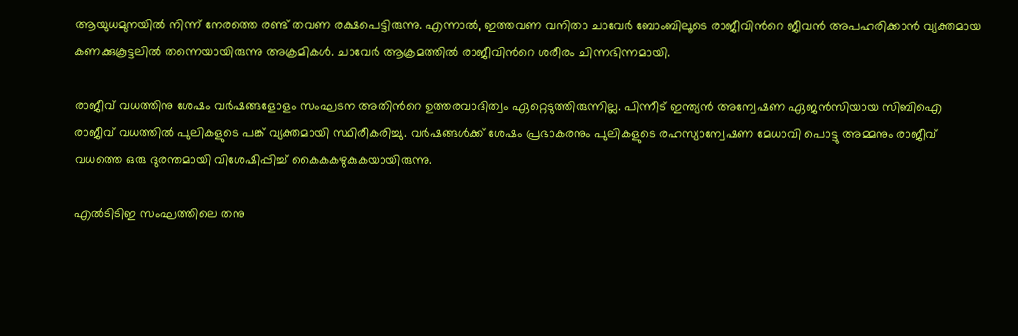ആയുധമുനയില്‍ നിന്ന് നേരത്തെ രണ്ട് തവണ രക്ഷപെട്ടിരുന്നു. എന്നാല്‍, ഇത്തവണ വനിതാ ചാവേര്‍ ബോംബിലൂടെ രാജീവിന്‍റെ ജീവന്‍ അപഹരിക്കാന്‍ വ്യക്തമായ കണക്കുകൂട്ടലില്‍ തന്നെയായിരുന്നു അക്രമികള്‍. ചാവേര്‍ ആക്രമത്തില്‍ രാജീവിന്‍റെ ശരീരം ചിന്നഭിന്നമായി.

രാജീവ് വധത്തിനു ശേഷം വര്‍ഷങ്ങളോളം സംഘടന അതിന്‍റെ ഉത്തരവാദിത്വം ഏറ്റെടുത്തിരുന്നില്ല. പിന്നീട് ഇന്ത്യന്‍ അന്വേഷണ ഏജന്‍സിയായ സിബിഐ രാജീവ് വധത്തില്‍ പുലികളുടെ പങ്ക് വ്യക്തമായി സ്ഥിരീകരിച്ചു. വര്‍ഷങ്ങള്‍ക്ക് ശേഷം പ്രഭാകരനും പുലികളുടെ രഹസ്യാന്വേഷണ മേധാവി പൊട്ടു അമ്മനും രാജീവ് വധത്തെ ഒരു ദുരന്തമായി വിശേഷിപ്പിച്ച് കൈകകഴുകുകയായിരുന്നു.

എല്‍ടിടിഇ സംഘത്തിലെ തനു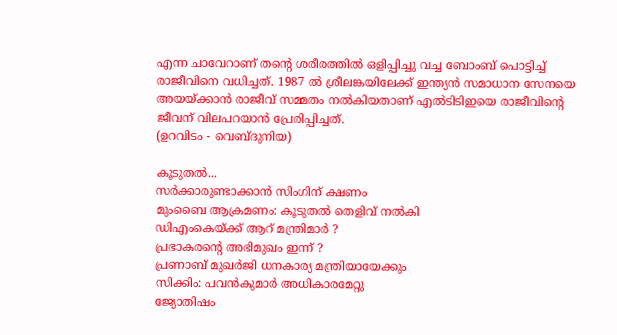എന്ന ചാവേറാണ് തന്‍റെ ശരീരത്തില്‍ ഒളിപ്പിച്ചു വച്ച ബോംബ് പൊട്ടിച്ച് രാജീവിനെ വധിച്ചത്. 1987 ല്‍ ശ്രീലങ്കയിലേക്ക് ഇന്ത്യന്‍ സമാധാന സേനയെ അയയ്ക്കാന്‍ രാജീവ് സമ്മതം നല്‍കിയതാണ് എല്‍ടിടിഇയെ രാജീവിന്‍റെ ജീവന് വിലപറയാന്‍ പ്രേരിപ്പിച്ചത്.
(ഉറവിടം - വെബ്‌ദുനിയ)

കൂടുതല്‍...
സര്‍ക്കാരുണ്ടാക്കാന്‍ സിംഗിന് ക്ഷണം
മുംബൈ ആക്രമണം: കൂടുതല്‍ തെളിവ് നല്‍കി
ഡി‌എം‌കെയ്ക്ക് ആറ് മന്ത്രിമാര്‍ ?
പ്രഭാകരന്‍റെ അഭിമുഖം ഇന്ന് ?
പ്രണാബ് മുഖര്‍ജി ധനകാര്യ മന്ത്രിയായേക്കും
സിക്കിം: പവന്‍‌കുമാര്‍ അധികാരമേറ്റു
ജ്യോതിഷം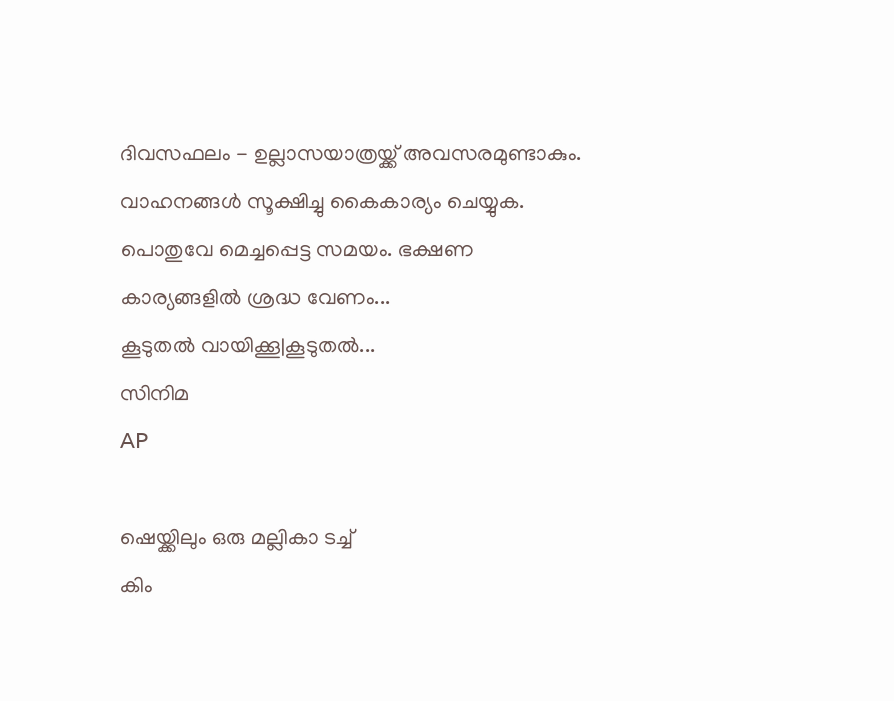ദിവസഫലം - ഉല്ലാസയാത്രയ്ക്ക്‌ അവസരമുണ്ടാകും. വാഹനങ്ങള്‍ സൂക്ഷിച്ചു കൈകാര്യം ചെയ്യുക. പൊതുവേ മെച്ചപ്പെട്ട സമയം. ഭക്ഷണ കാര്യങ്ങളില്‍ ശ്രദ്ധ വേണം...
കൂടുതല്‍ വായിക്കൂ|കൂടുതല്‍...
സിനിമ
AP

ഷെയ്ക്കിലും ഒരു മല്ലികാ ടച്ച്
കിം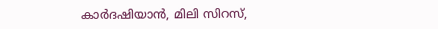കാര്‍ദഷിയാന്‍, മിലി സിറസ്,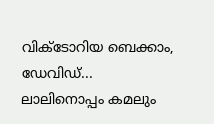വിക്ടോറിയ ബെക്കാം, ഡേവിഡ്...
ലാലിനൊപ്പം കമലും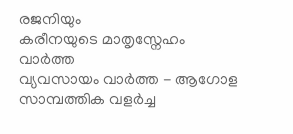രജനിയും
കരീനയുടെ മാതൃസ്നേഹം
വാര്‍ത്ത
വ്യവസായം വാര്‍ത്ത - ആഗോള സാമ്പത്തിക വളര്‍ച്ച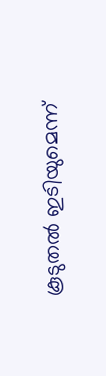കൂടുതല്‍ ഇടിയുമെന്ന്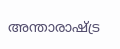അന്താരാഷ്ട്ര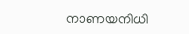നാണയനിധി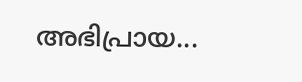അഭിപ്രായ...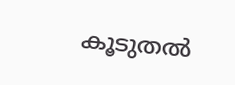കൂടുതല്‍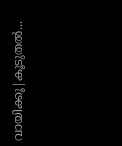വായിക്കൂ|കൂടുതല്‍...